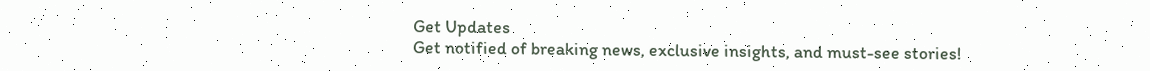Get Updates
Get notified of breaking news, exclusive insights, and must-see stories!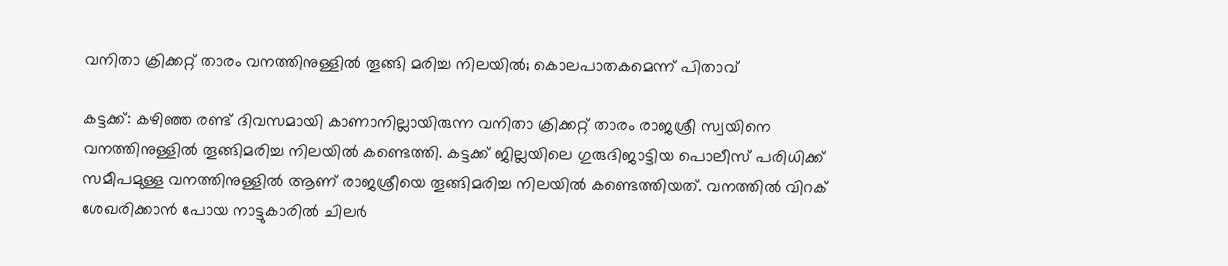വനിതാ ക്രിക്കറ്റ് താരം വനത്തിനുള്ളില്‍ തൂങ്ങി മരിച്ച നിലയില്‍; കൊലപാതകമെന്ന് പിതാവ്

കട്ടക്ക്: കഴിഞ്ഞ രണ്ട് ദിവസമായി കാണാനില്ലായിരുന്ന വനിതാ ക്രിക്കറ്റ് താരം രാജശ്രീ സ്വയിനെ വനത്തിനുള്ളില്‍ തൂങ്ങിമരിച്ച നിലയില്‍ കണ്ടെത്തി. കട്ടക്ക് ജില്ലയിലെ ഗുരുദിജാട്ടിയ പൊലീസ് പരിധിക്ക് സമീപമുള്ള വനത്തിനുള്ളില്‍ ആണ് രാജശ്രീയെ തൂങ്ങിമരിച്ച നിലയില്‍ കണ്ടെത്തിയത്. വനത്തില്‍ വിറക് ശേഖരിക്കാന്‍ പോയ നാട്ടുകാരില്‍ ചിലര്‍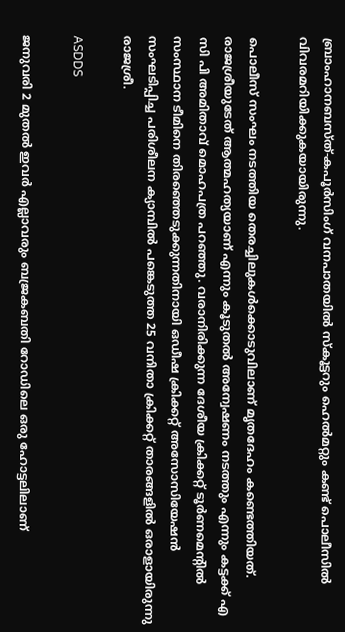ബ്രാംഹാനബസ്ത്-കപൂര്‍സിംഗ് വനപാതയില്‍ സ്‌കൂട്ടറും ഹെല്‍മറ്റും കണ്ട് പൊലീസില്‍ വിവരമറിയിക്കുകയായിരുന്നു.

പൊലീസ് സംഘം നടത്തിയ തെരച്ചിലുകള്‍ക്കൊടുവിലാണ് മൃതദേഹം കണ്ടെത്തിയത്. രാജശ്രീയുടേത് ആത്മഹത്യയാണ് എന്നും കൂടുതല്‍ അന്വേഷണം നടത്തും എന്നും കട്ടക്ക് എ സി പി അമിതാവ് മൊഹപത്ര പറഞ്ഞു. വരാനിരിക്കുന്ന ദേശീയ ക്രിക്കറ്റ് ടൂര്‍ണമെന്റില്‍ സംസ്ഥാന ടീമിനെ തിരഞ്ഞെടുക്കുന്നതിനായി ഒഡീഷ ക്രിക്കറ്റ് അസോസിയേഷന്‍ സംഘടിപ്പിച്ച പരിശീലന ക്യാമ്പില്‍ പങ്കെടുത്ത 25 വനിതാ ക്രിക്കറ്റ് താരങ്ങളില്‍ ഒരാളായിരുന്നു രാജശ്രീ.

ASDDS

ജനുവരി 2 മുതല്‍ ഇവര്‍ എല്ലാവരും ബജ്രകബതി റോഡിലെ ഒരു ഹോട്ടലിലാണ്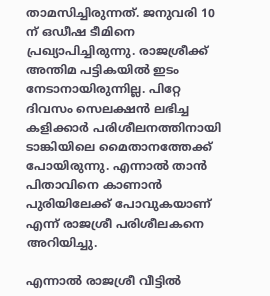താമസിച്ചിരുന്നത്. ജനുവരി 10 ന് ഒഡീഷ ടീമിനെ പ്രഖ്യാപിച്ചിരുന്നു. രാജശ്രീക്ക് അന്തിമ പട്ടികയില്‍ ഇടം നേടാനായിരുന്നില്ല. പിറ്റേ ദിവസം സെലക്ഷന്‍ ലഭിച്ച കളിക്കാര്‍ പരിശീലനത്തിനായി ടാങ്കിയിലെ മൈതാനത്തേക്ക് പോയിരുന്നു. എന്നാല്‍ താന്‍ പിതാവിനെ കാണാന്‍ പുരിയിലേക്ക് പോവുകയാണ് എന്ന് രാജശ്രീ പരിശീലകനെ അറിയിച്ചു.

എന്നാല്‍ രാജശ്രീ വീട്ടില്‍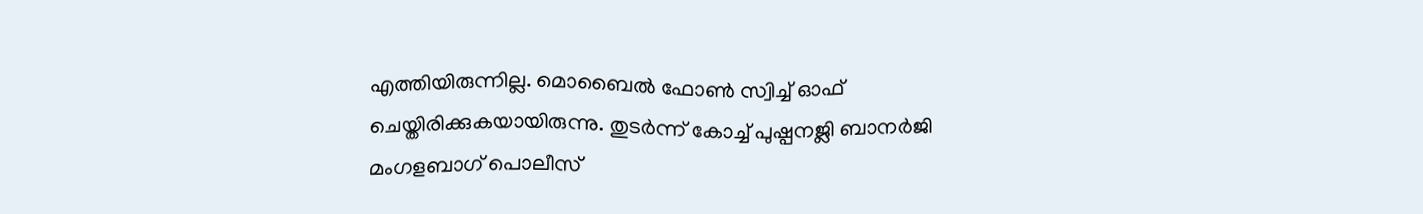എത്തിയിരുന്നില്ല. മൊബൈല്‍ ഫോണ്‍ സ്വിച്ച് ഓഫ് ചെയ്തിരിക്കുകയായിരുന്നു. തുടര്‍ന്ന് കോച്ച് പുഷ്പനജ്ലി ബാനര്‍ജി മംഗളബാഗ് പൊലീസ്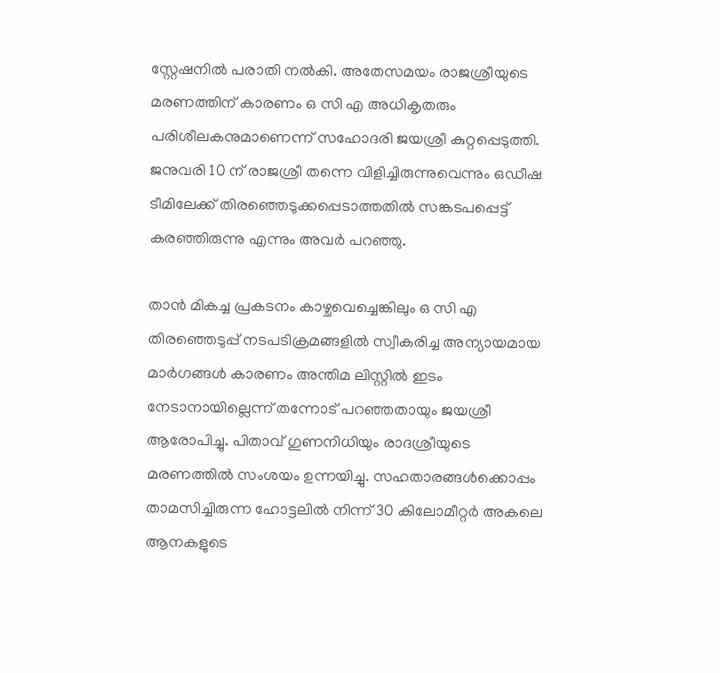സ്റ്റേഷനില്‍ പരാതി നല്‍കി. അതേസമയം രാജശ്രീയുടെ മരണത്തിന് കാരണം ഒ സി എ അധികൃതരും പരിശീലകനുമാണെന്ന് സഹോദരി ജയശ്രീ കുറ്റപ്പെടുത്തി. ജനുവരി 10 ന് രാജശ്രീ തന്നെ വിളിച്ചിരുന്നുവെന്നും ഒഡീഷ ടീമിലേക്ക് തിരഞ്ഞെടുക്കപ്പെടാത്തതില്‍ സങ്കടപപ്പെട്ട് കരഞ്ഞിരുന്നു എന്നും അവര്‍ പറഞ്ഞു.

താന്‍ മികച്ച പ്രകടനം കാഴ്ചവെച്ചെങ്കിലും ഒ സി എ തിരഞ്ഞെടുപ്പ് നടപടിക്രമങ്ങളില്‍ സ്വീകരിച്ച അന്യായമായ മാര്‍ഗങ്ങള്‍ കാരണം അന്തിമ ലിസ്റ്റില്‍ ഇടം നേടാനായില്ലെന്ന് തന്നോട് പറഞ്ഞതായും ജയശ്രീ ആരോപിച്ചു. പിതാവ് ഗുണനിധിയും രാദശ്രീയുടെ മരണത്തില്‍ സംശയം ഉന്നയിച്ചു. സഹതാരങ്ങള്‍ക്കൊപ്പം താമസിച്ചിരുന്ന ഹോട്ടലില്‍ നിന്ന് 30 കിലോമീറ്റര്‍ അകലെ ആനകളുടെ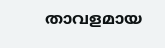താവളമായ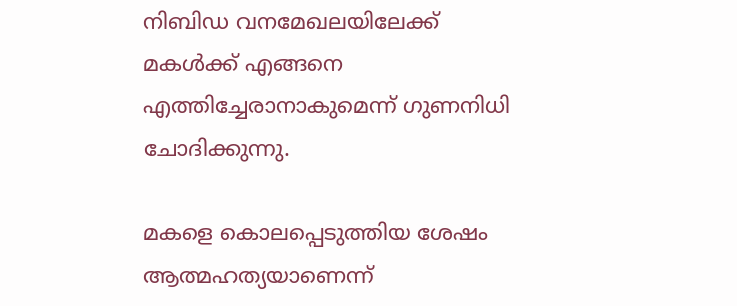നിബിഡ വനമേഖലയിലേക്ക് മകള്‍ക്ക് എങ്ങനെ എത്തിച്ചേരാനാകുമെന്ന് ഗുണനിധി ചോദിക്കുന്നു.

മകളെ കൊലപ്പെടുത്തിയ ശേഷം ആത്മഹത്യയാണെന്ന്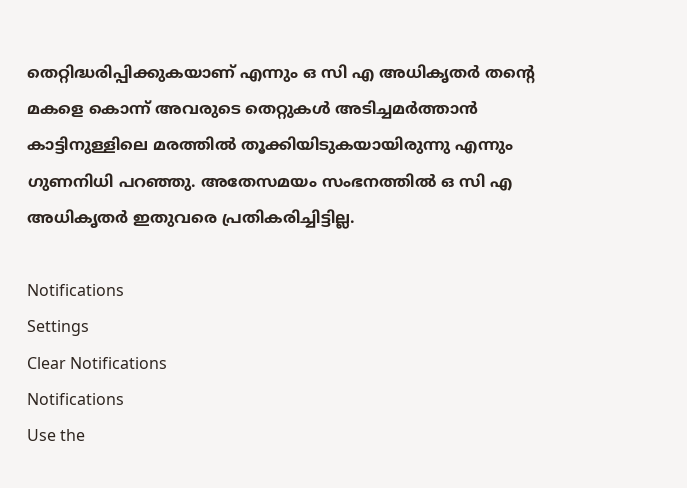തെറ്റിദ്ധരിപ്പിക്കുകയാണ് എന്നും ഒ സി എ അധികൃതര്‍ തന്റെ മകളെ കൊന്ന് അവരുടെ തെറ്റുകള്‍ അടിച്ചമര്‍ത്താന്‍ കാട്ടിനുള്ളിലെ മരത്തില്‍ തൂക്കിയിടുകയായിരുന്നു എന്നും ഗുണനിധി പറഞ്ഞു. അതേസമയം സംഭനത്തില്‍ ഒ സി എ അധികൃതര്‍ ഇതുവരെ പ്രതികരിച്ചിട്ടില്ല.

Notifications
Settings
Clear Notifications
Notifications
Use the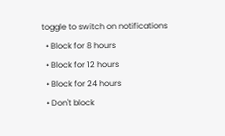toggle to switch on notifications
  • Block for 8 hours
  • Block for 12 hours
  • Block for 24 hours
  • Don't block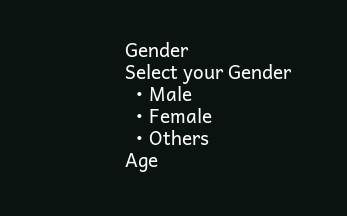Gender
Select your Gender
  • Male
  • Female
  • Others
Age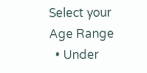Select your Age Range
  • Under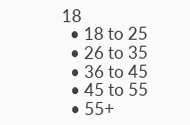18
  • 18 to 25
  • 26 to 35
  • 36 to 45
  • 45 to 55
  • 55+